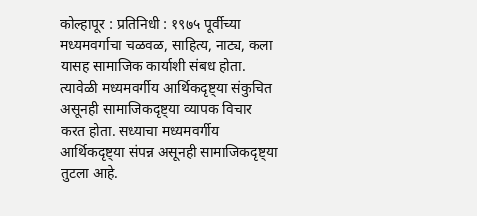कोल्हापूर : प्रतिनिधी : १९७५ पूर्वीच्या मध्यमवर्गाचा चळवळ, साहित्य, नाट्य, कला यासह सामाजिक कार्याशी संबध होता. त्यावेळी मध्यमवर्गीय आर्थिकदृष्ट्या संकुचित असूनही सामाजिकदृष्ट्या व्यापक विचार करत होता. सध्याचा मध्यमवर्गीय आर्थिकदृष्ट्या संपन्न असूनही सामाजिकदृष्ट्या तुटला आहे.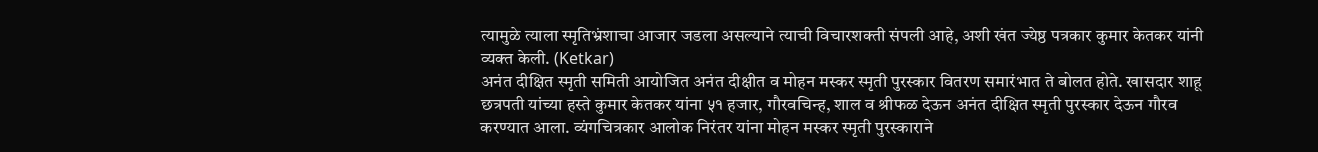त्यामुळे त्याला स्मृतिभ्रंशाचा आजार जडला असल्याने त्याची विचारशक्ती संपली आहे, अशी खंत ज्येष्ठ पत्रकार कुमार केतकर यांनी व्यक्त केली. (Ketkar)
अनंत दीक्षित स्मृती समिती आयोजित अनंत दीक्षीत व मोहन मस्कर स्मृती पुरस्कार वितरण समारंभात ते बोलत होते. खासदार शाहू छत्रपती यांच्या हस्ते कुमार केतकर यांना ५१ हजार, गौरवचिन्ह, शाल व श्रीफळ देऊन अनंत दीक्षित स्मृती पुरस्कार देऊन गौरव करण्यात आला. व्यंगचित्रकार आलोक निरंतर यांना मोहन मस्कर स्मृती पुरस्काराने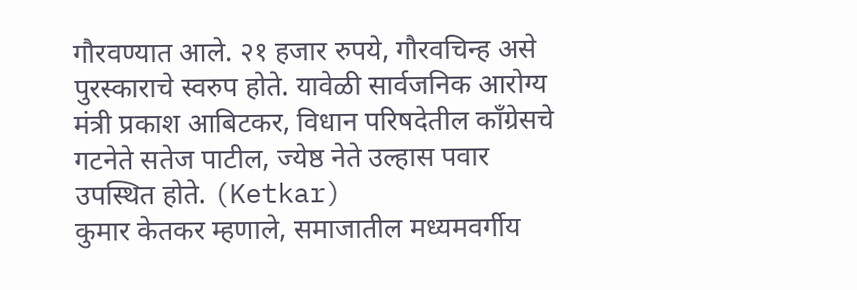गौरवण्यात आले. २१ हजार रुपये, गौरवचिन्ह असे पुरस्काराचे स्वरुप होते. यावेळी सार्वजनिक आरोग्य मंत्री प्रकाश आबिटकर, विधान परिषदेतील काँग्रेसचे गटनेते सतेज पाटील, ज्येष्ठ नेते उल्हास पवार उपस्थित होते. (Ketkar)
कुमार केतकर म्हणाले, समाजातील मध्यमवर्गीय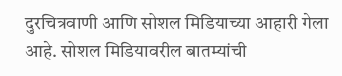दुरचित्रवाणी आणि सोशल मिडियाच्या आहारी गेला आहे. सोशल मिडियावरील बातम्यांची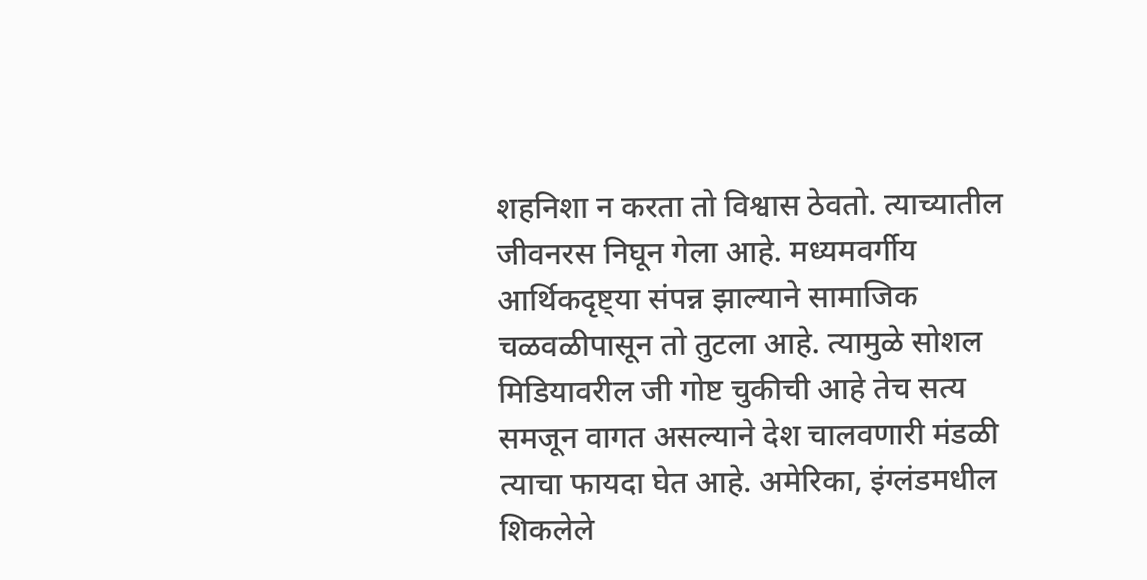शहनिशा न करता तो विश्वास ठेवतो. त्याच्यातील जीवनरस निघून गेला आहे. मध्यमवर्गीय आर्थिकदृष्ट्या संपन्न झाल्याने सामाजिक चळवळीपासून तो तुटला आहे. त्यामुळे सोशल मिडियावरील जी गोष्ट चुकीची आहे तेच सत्य समजून वागत असल्याने देश चालवणारी मंडळी त्याचा फायदा घेत आहे. अमेरिका, इंग्लंडमधील शिकलेले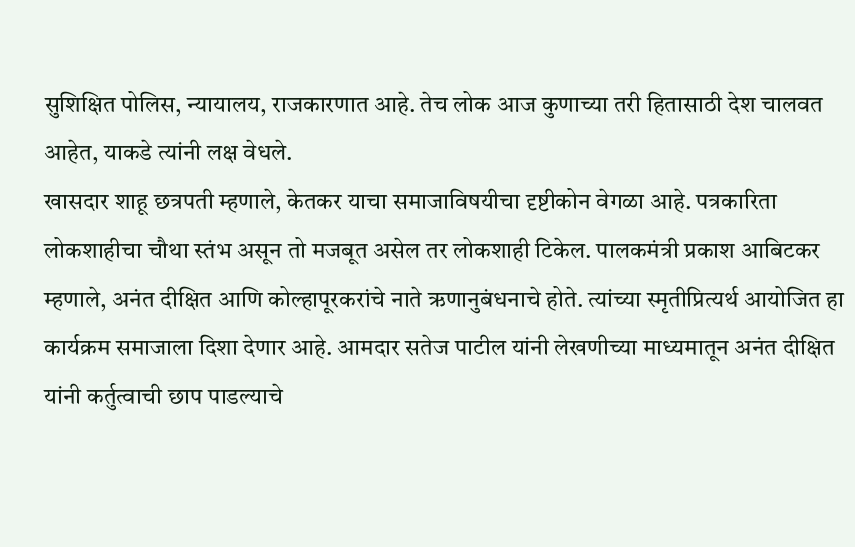सुशिक्षित पोलिस, न्यायालय, राजकारणात आहे. तेच लोक आज कुणाच्या तरी हितासाठी देश चालवत आहेत, याकडे त्यांनी लक्ष वेधले.
खासदार शाहू छत्रपती म्हणाले, केतकर याचा समाजाविषयीचा दृष्टीकोन वेगळा आहे. पत्रकारिता लोकशाहीचा चौथा स्तंभ असून तो मजबूत असेल तर लोकशाही टिकेल. पालकमंत्री प्रकाश आबिटकर म्हणाले, अनंत दीक्षित आणि कोल्हापूरकरांचे नाते ऋणानुबंधनाचे होते. त्यांच्या स्मृतीप्रित्यर्थ आयोजित हा कार्यक्रम समाजाला दिशा देणार आहे. आमदार सतेज पाटील यांनी लेखणीच्या माध्यमातून अनंत दीक्षित यांनी कर्तुत्वाची छाप पाडल्याचे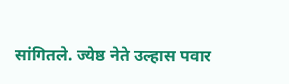सांगितले. ज्येष्ठ नेते उल्हास पवार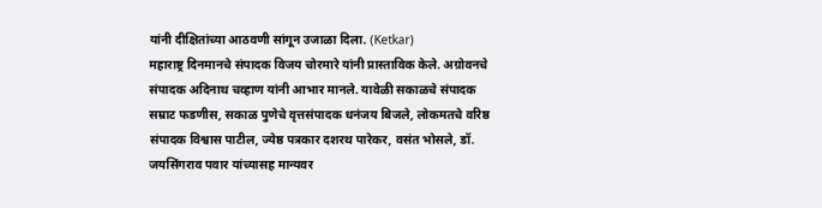यांनी दीक्षितांच्या आठवणी सांगून उजाळा दिला. (Ketkar)
महाराष्ट्र दिनमानचे संपादक विजय चोरमारे यांनी प्रास्ताविक केले. अग्रोवनचे संपादक अदिनाथ चव्हाण यांनी आभार मानले. यावेळी सकाळचे संपादक सम्राट फडणीस, सकाळ पुणेचे वृत्तसंपादक धनंजय बिजले, लोकमतचे वरिष्ठ संपादक विश्वास पाटील, ज्येष्ठ पत्रकार दशरथ पारेकर, वसंत भोसले, डॉ. जयसिंगराव पवार यांच्यासह मान्यवर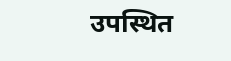उपस्थित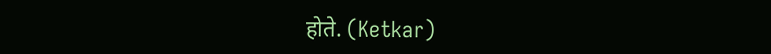होते. (Ketkar)